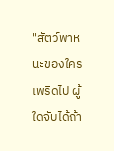"สัตว์พาหนะของใครเพริดไป ผู้ใดจับได้ถ้า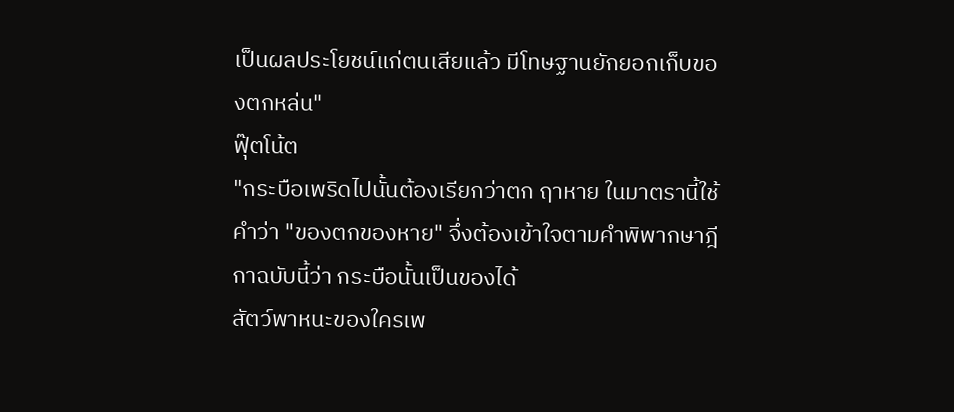เป็นผลประโยชน์แก่ตนเสียแล้ว มีโทษฐานยักยอกเก็บของตกหล่น"
ฟุ๊ตโน้ต
"กระบือเพริดไปนั้นต้องเรียกว่าตก ฤาหาย ในมาตรานี้ใช้คำว่า "ของตกของหาย" จึ่งต้องเข้าใจตามคำพิพากษาฎีกาฉบับนี้ว่า กระบือนั้นเป็นของได้
สัตว์พาหนะของใครเพ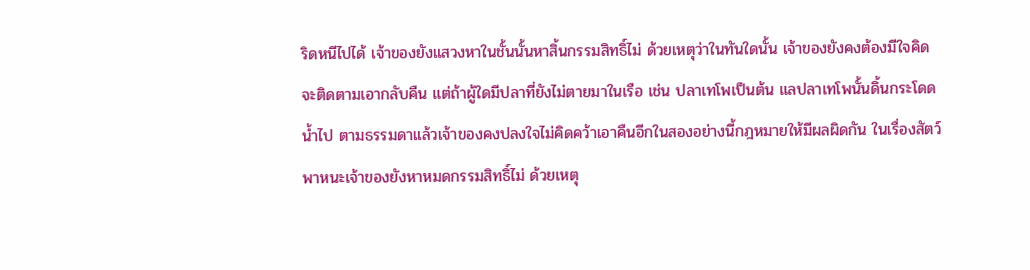ริดหนีไปได้ เจ้าของยังแสวงหาในชั้นนั้นหาสิ้นกรรมสิทธิ์ไม่ ด้วยเหตุว่าในทันใดนั้น เจ้าของยังคงต้องมีใจคิดจะติดตามเอากลับคืน แต่ถ้าผู้ใดมีปลาที่ยังไม่ตายมาในเรือ เช่น ปลาเทโพเป็นต้น แลปลาเทโพนั้นดิ้นกระโดดน้ำไป ตามธรรมดาแล้วเจ้าของคงปลงใจไม่คิดคว้าเอาคืนอีกในสองอย่างนี้กฎหมายให้มีผลผิดกัน ในเรื่องสัตว์พาหนะเจ้าของยังหาหมดกรรมสิทธิ์ไม่ ด้วยเหตุ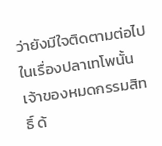ว่ายังมีใจติดตามต่อไป ในเรื่องปลาเทโพนั้นเจ้าของหมดกรรมสิทธิ์ ด้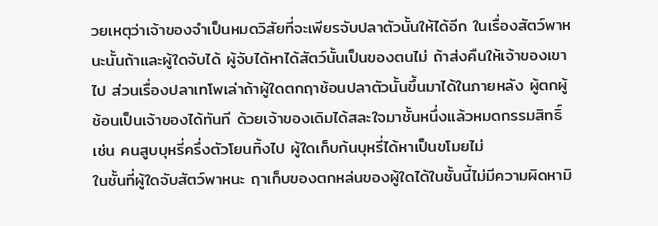วยเหตุว่าเจ้าของจำเป็นหมดวิสัยที่จะเพียรจับปลาตัวนั้นให้ได้อีก ในเรื่องสัตว์พาหนะนั้นถ้าและผู้ใดจับได้ ผู้จับได้หาได้สัตว์นั้นเป็นของตนไม่ ถ้าส่งคืนให้เจ้าของเขาไป ส่วนเรื่องปลาเทโพเล่าถ้าผู้ใดตกฤาช้อนปลาตัวนั้นขึ้นมาได้ในภายหลัง ผู้ตกผู้ช้อนเป็นเจ้าของได้ทันที ด้วยเจ้าของเดิมได้สละใจมาชั้นหนึ่งแล้วหมดกรรมสิทธิ์ เช่น คนสูบบุหรี่ครึ่งตัวโยนทิ้งไป ผู้ใดเก็บก้นบุหรี่ได้หาเป็นขโมยไม่
ในชั้นที่ผู้ใดจับสัตว์พาหนะ ฤาเก็บของตกหล่นของผู้ใดได้ในชั้นนี้ไม่มีความผิดหามิ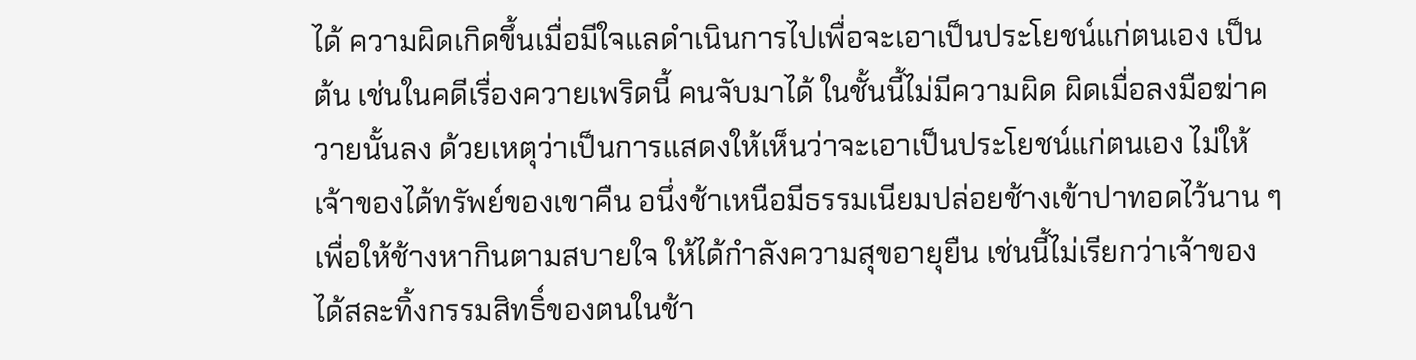ได้ ความผิดเกิดขึ้นเมื่อมีใจแลดำเนินการไปเพื่อจะเอาเป็นประโยชน์แก่ตนเอง เป็นต้น เช่นในคดีเรื่องควายเพริดนี้ คนจับมาได้ ในชั้นนี้ไม่มีความผิด ผิดเมื่อลงมือฆ่าควายนั้นลง ด้วยเหตุว่าเป็นการแสดงให้เห็นว่าจะเอาเป็นประโยชน์แก่ตนเอง ไม่ให้เจ้าของได้ทรัพย์ของเขาคืน อนึ่งช้าเหนือมีธรรมเนียมปล่อยช้างเข้าปาทอดไว้นาน ๆ เพื่อให้ช้างหากินตามสบายใจ ให้ได้กำลังความสุขอายุยืน เช่นนี้ไม่เรียกว่าเจ้าของได้สละทิ้งกรรมสิทธิ์ของตนในช้า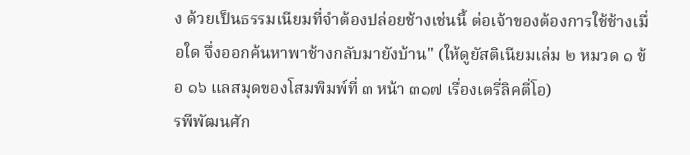ง ด้วยเป็นธรรมเนียมที่จำต้องปล่อยช้างเช่นนี้ ต่อเจ้าของต้องการใช้ช้างเมื่อใด จึ่งออกค้นหาพาช้างกลับมายังบ้าน" (ให้ดูยัสติเนียมเล่ม ๒ หมวด ๑ ข้อ ๑๖ แลสมุดของโสมพิมพ์ที่ ๓ หน้า ๓๑๗ เรื่องเตรี่ลิคตี่โอ)
รพีพัฒนศัก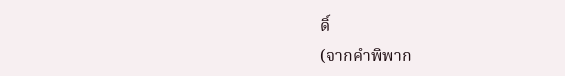ดิ์
(จากคำพิพาก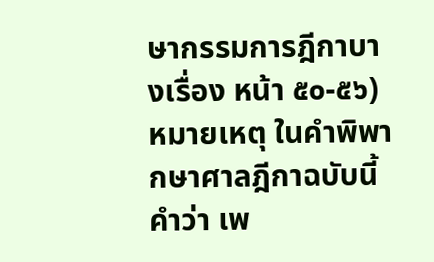ษากรรมการฎีกาบางเรื่อง หน้า ๕๐-๕๖)
หมายเหตุ ในคำพิพากษาศาลฎีกาฉบับนี้ คำว่า เพ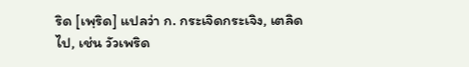ริด [เพฺริด] แปลว่า ก. กระเจิดกระเจิง, เตลิดไป, เช่น วัวเพริด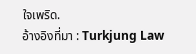ใจเพริด.
อ้างอิงที่มา : Turkjung Law